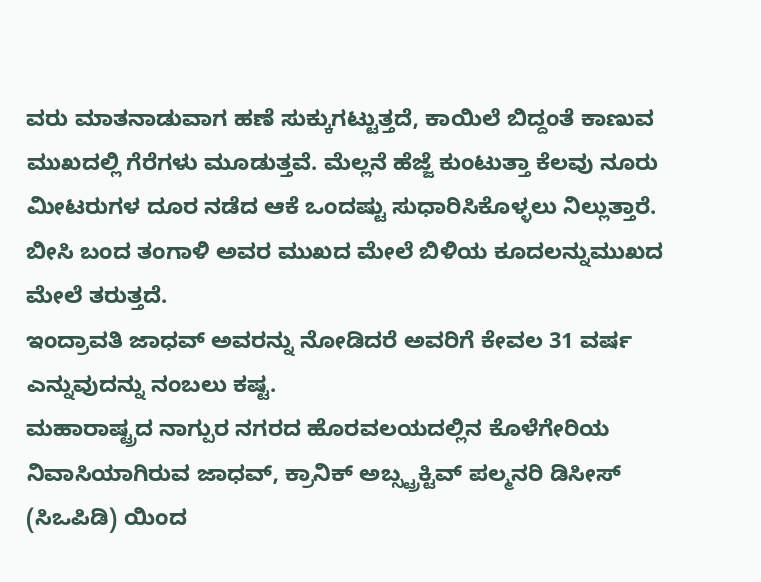ವರು ಮಾತನಾಡುವಾಗ ಹಣೆ ಸುಕ್ಕುಗಟ್ಟುತ್ತದೆ, ಕಾಯಿಲೆ ಬಿದ್ದಂತೆ ಕಾಣುವ ಮುಖದಲ್ಲಿ ಗೆರೆಗಳು ಮೂಡುತ್ತವೆ. ಮೆಲ್ಲನೆ ಹೆಜ್ಜೆ ಕುಂಟುತ್ತಾ ಕೆಲವು ನೂರು ಮೀಟರುಗಳ ದೂರ ನಡೆದ ಆಕೆ ಒಂದಷ್ಟು ಸುಧಾರಿಸಿಕೊಳ್ಳಲು ನಿಲ್ಲುತ್ತಾರೆ. ಬೀಸಿ ಬಂದ ತಂಗಾಳಿ ಅವರ ಮುಖದ ಮೇಲೆ ಬಿಳಿಯ ಕೂದಲನ್ನುಮುಖದ ಮೇಲೆ ತರುತ್ತದೆ.
ಇಂದ್ರಾವತಿ ಜಾಧವ್ ಅವರನ್ನು ನೋಡಿದರೆ ಅವರಿಗೆ ಕೇವಲ 31 ವರ್ಷ ಎನ್ನುವುದನ್ನು ನಂಬಲು ಕಷ್ಟ.
ಮಹಾರಾಷ್ಟ್ರದ ನಾಗ್ಪುರ ನಗರದ ಹೊರವಲಯದಲ್ಲಿನ ಕೊಳೆಗೇರಿಯ ನಿವಾಸಿಯಾಗಿರುವ ಜಾಧವ್, ಕ್ರಾನಿಕ್ ಅಬ್ಸ್ಟ್ರಕ್ಟಿವ್ ಪಲ್ಮನರಿ ಡಿಸೀಸ್ (ಸಿಒಪಿಡಿ) ಯಿಂದ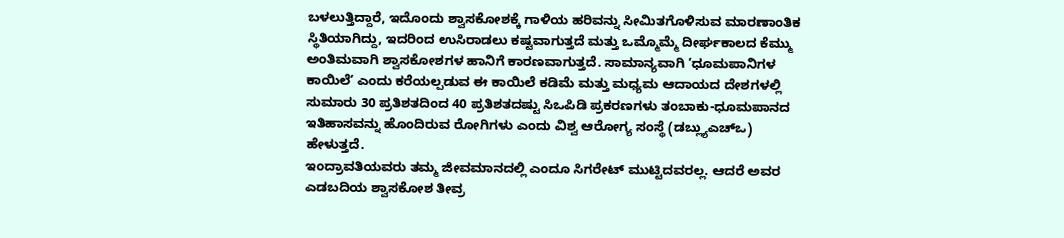ಬಳಲುತ್ತಿದ್ದಾರೆ, ಇದೊಂದು ಶ್ವಾಸಕೋಶಕ್ಕೆ ಗಾಳಿಯ ಹರಿವನ್ನು ಸೀಮಿತಗೊಳಿಸುವ ಮಾರಣಾಂತಿಕ ಸ್ಥಿತಿಯಾಗಿದ್ದು, ಇದರಿಂದ ಉಸಿರಾಡಲು ಕಷ್ಟವಾಗುತ್ತದೆ ಮತ್ತು ಒಮ್ಮೊಮ್ಮೆ ದೀರ್ಘಕಾಲದ ಕೆಮ್ಮು ಅಂತಿಮವಾಗಿ ಶ್ವಾಸಕೋಶಗಳ ಹಾನಿಗೆ ಕಾರಣವಾಗುತ್ತದೆ. ಸಾಮಾನ್ಯವಾಗಿ ʼಧೂಮಪಾನಿಗಳ ಕಾಯಿಲೆʼ ಎಂದು ಕರೆಯಲ್ಪಡುವ ಈ ಕಾಯಿಲೆ ಕಡಿಮೆ ಮತ್ತು ಮಧ್ಯಮ ಆದಾಯದ ದೇಶಗಳಲ್ಲಿ ಸುಮಾರು 30 ಪ್ರತಿಶತದಿಂದ 40 ಪ್ರತಿಶತದಷ್ಟು ಸಿಒಪಿಡಿ ಪ್ರಕರಣಗಳು ತಂಬಾಕು-ಧೂಮಪಾನದ ಇತಿಹಾಸವನ್ನು ಹೊಂದಿರುವ ರೋಗಿಗಳು ಎಂದು ವಿಶ್ವ ಆರೋಗ್ಯ ಸಂಸ್ಥೆ (ಡಬ್ಲ್ಯುಎಚ್ಒ) ಹೇಳುತ್ತದೆ.
ಇಂದ್ರಾವತಿಯವರು ತಮ್ಮ ಜೀವಮಾನದಲ್ಲಿ ಎಂದೂ ಸಿಗರೇಟ್ ಮುಟ್ಟಿದವರಲ್ಲ. ಆದರೆ ಅವರ ಎಡಬದಿಯ ಶ್ವಾಸಕೋಶ ತೀವ್ರ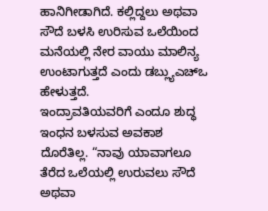ಹಾನಿಗೀಡಾಗಿದೆ. ಕಲ್ಲಿದ್ದಲು ಅಥವಾ ಸೌದೆ ಬಳಸಿ ಉರಿಸುವ ಒಲೆಯಿಂದ ಮನೆಯಲ್ಲಿ ನೇರ ವಾಯು ಮಾಲಿನ್ಯ ಉಂಟಾಗುತ್ತದೆ ಎಂದು ಡಬ್ಲ್ಯುಎಚ್ಒ ಹೇಳುತ್ತದೆ.
ಇಂದ್ರಾವತಿಯವರಿಗೆ ಎಂದೂ ಶುದ್ಧ ಇಂಧನ ಬಳಸುವ ಅವಕಾಶ ದೊರೆತಿಲ್ಲ. “ನಾವು ಯಾವಾಗಲೂ ತೆರೆದ ಒಲೆಯಲ್ಲಿ ಉರುವಲು ಸೌದೆ ಅಥವಾ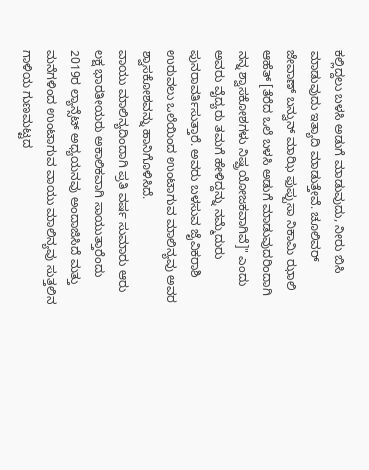ಕಲ್ಲಿದ್ದಲು ಬಳಸಿ ಅಡುಗೆ ಮಾಡುವುದು, ನೀರು ಬಿಸಿ ಮಾಡುವುದು ಇತ್ಯಾದಿ ಮಾಡುತ್ತೇವೆ. ಚೂಲಿವರ್ ಜೇವಾಣ್ ಬನ್ವುನ್ ಮಾಝಿ ಫುಪ್ಪುಸಾ ನಿಕಾಮಿ ಝಾಲಿ ಆಹೆತ್ [ತೆರೆದ ಒಲೆ ಬಳಸಿ ಅಡುಗೆ ಮಾಡುವುದರಿಂದಾಗಿ ನನ್ನ ಶ್ವಾಸಕೋಶಗಳು ನಿಷ್ಪ್ರಯೋಜಕವಾಗಿವೆ]" ಎಂದು ಅವರು ವೈದ್ಯರು ತಮಗೆ ಹೇಳಿದ್ದನ್ನು ನಮ್ಮೆದುರು ಪುನರಾವರ್ತಿಸುತ್ತಾರೆ. ಅವರು ಬಳಸುವ ಜೈವಿಕರಾಶಿ ಉರುವಲು ಒಲೆಯಿಂದ ಉಂಟಾಗುವ ಮಾಲಿನ್ಯವು ಅವರ ಶ್ವಾಸಕೋಶವನ್ನು ಹಾನಿಗೊಳಿಸಿದೆ.
ವಾಯು ಮಾಲಿನ್ಯದಿಂದಾಗಿ ಪ್ರತಿ ವರ್ಷ ಸುಮಾರು ಆರು ಲಕ್ಷ ಭಾರತೀಯರು ಅಕಾಲಿಕವಾಗಿ ಸಾಯುತ್ತಾರೆಂದು 2019ರ ಲ್ಯಾನ್ಸೆಟ್ ಅಧ್ಯಯನವು ಅಂದಾಜಿಸಿದೆ ಮತ್ತು ಮನೆಗಳಿಂದ ಉಂಟಾಗುವ ವಾಯು ಮಾಲಿನ್ಯವು ಸುತ್ತಲಿನ ಗಾಳಿಯ ಗುಣಮಟ್ಟದ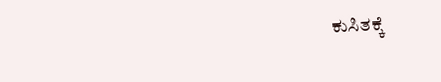ಕುಸಿತಕ್ಕೆ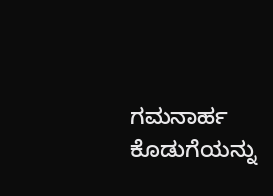ಗಮನಾರ್ಹ ಕೊಡುಗೆಯನ್ನು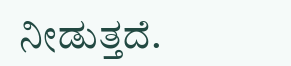ನೀಡುತ್ತದೆ.